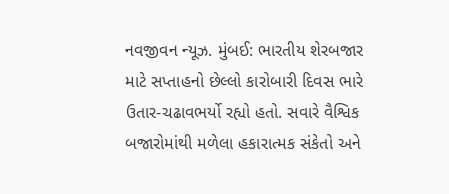નવજીવન ન્યૂઝ. મુંબઈ: ભારતીય શેરબજાર માટે સપ્તાહનો છેલ્લો કારોબારી દિવસ ભારે ઉતાર-ચઢાવભર્યો રહ્યો હતો. સવારે વૈશ્વિક બજારોમાંથી મળેલા હકારાત્મક સંકેતો અને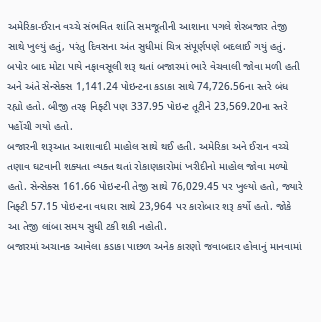અમેરિકા-ઈરાન વચ્ચે સંભવિત શાંતિ સમજૂતીની આશાના પગલે શેરબજાર તેજી સાથે ખુલ્યું હતું, પરંતુ દિવસના અંત સુધીમાં ચિત્ર સંપૂર્ણપણે બદલાઈ ગયું હતું. બપોર બાદ મોટા પાયે નફાવસૂલી શરૂ થતાં બજારમાં ભારે વેચવાલી જોવા મળી હતી અને અંતે સેન્સેક્સ 1,141.24 પોઇન્ટના કડાકા સાથે 74,726.56ના સ્તરે બંધ રહ્યો હતો. બીજી તરફ નિફ્ટી પણ 337.95 પોઇન્ટ તૂટીને 23,569.20ના સ્તરે પહોંચી ગયો હતો.
બજારની શરૂઆત આશાવાદી માહોલ સાથે થઈ હતી. અમેરિકા અને ઈરાન વચ્ચે તણાવ ઘટવાની શક્યતા વ્યક્ત થતાં રોકાણકારોમાં ખરીદીનો માહોલ જોવા મળ્યો હતો. સેન્સેક્સ 161.66 પોઇન્ટની તેજી સાથે 76,029.45 પર ખુલ્યો હતો, જ્યારે નિફ્ટી 57.15 પોઇન્ટના વધારા સાથે 23,964 પર કારોબાર શરૂ કર્યો હતો. જોકે આ તેજી લાંબા સમય સુધી ટકી શકી નહોતી.
બજારમાં અચાનક આવેલા કડાકા પાછળ અનેક કારણો જવાબદાર હોવાનું માનવામાં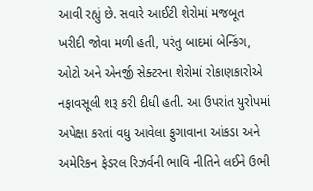આવી રહ્યું છે. સવારે આઈટી શેરોમાં મજબૂત ખરીદી જોવા મળી હતી, પરંતુ બાદમાં બેન્કિંગ, ઓટો અને એનર્જી સેક્ટરના શેરોમાં રોકાણકારોએ નફાવસૂલી શરૂ કરી દીધી હતી. આ ઉપરાંત યુરોપમાં અપેક્ષા કરતાં વધુ આવેલા ફુગાવાના આંકડા અને અમેરિકન ફેડરલ રિઝર્વની ભાવિ નીતિને લઈને ઉભી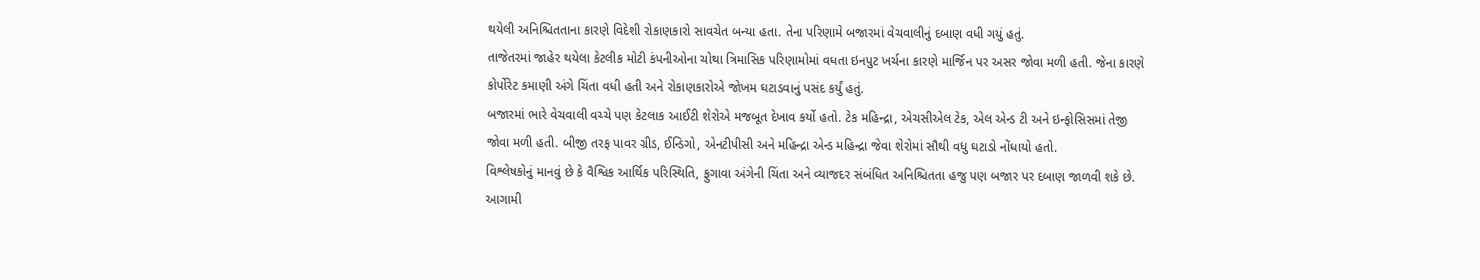થયેલી અનિશ્ચિતતાના કારણે વિદેશી રોકાણકારો સાવચેત બન્યા હતા. તેના પરિણામે બજારમાં વેચવાલીનું દબાણ વધી ગયું હતું.
તાજેતરમાં જાહેર થયેલા કેટલીક મોટી કંપનીઓના ચોથા ત્રિમાસિક પરિણામોમાં વધતા ઇનપુટ ખર્ચના કારણે માર્જિન પર અસર જોવા મળી હતી. જેના કારણે કોર્પોરેટ કમાણી અંગે ચિંતા વધી હતી અને રોકાણકારોએ જોખમ ઘટાડવાનું પસંદ કર્યું હતું.
બજારમાં ભારે વેચવાલી વચ્ચે પણ કેટલાક આઈટી શેરોએ મજબૂત દેખાવ કર્યો હતો. ટેક મહિન્દ્રા, એચસીએલ ટેક, એલ એન્ડ ટી અને ઇન્ફોસિસમાં તેજી જોવા મળી હતી. બીજી તરફ પાવર ગ્રીડ, ઈન્ડિગો, એનટીપીસી અને મહિન્દ્રા એન્ડ મહિન્દ્રા જેવા શેરોમાં સૌથી વધુ ઘટાડો નોંધાયો હતો.
વિશ્લેષકોનું માનવું છે કે વૈશ્વિક આર્થિક પરિસ્થિતિ, ફુગાવા અંગેની ચિંતા અને વ્યાજદર સંબંધિત અનિશ્ચિતતા હજુ પણ બજાર પર દબાણ જાળવી શકે છે. આગામી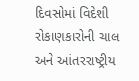દિવસોમાં વિદેશી રોકાણકારોની ચાલ અને આંતરરાષ્ટ્રીય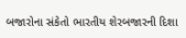બજારોના સંકેતો ભારતીય શેરબજારની દિશા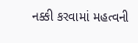નક્કી કરવામાં મહત્વની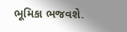ભૂમિકા ભજવશે.